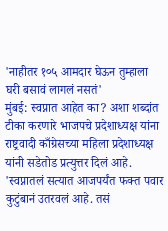'नाहीतर १०५ आमदार घेऊन तुम्हाला घरी बसावं लागलं नसतं'
मुंबई: स्वप्नात आहेत का? अशा शब्दांत टीका करणारे भाजपचे प्रदेशाध्यक्ष यांना राष्ट्रवादी काँग्रेसच्या महिला प्रदेशाध्यक्ष यांनी सडेतोड प्रत्युत्तर दिलं आहे. 'स्वप्नातलं सत्यात आजपर्यंत फक्त पवार कुटुंबानं उतरवलं आहे. तसं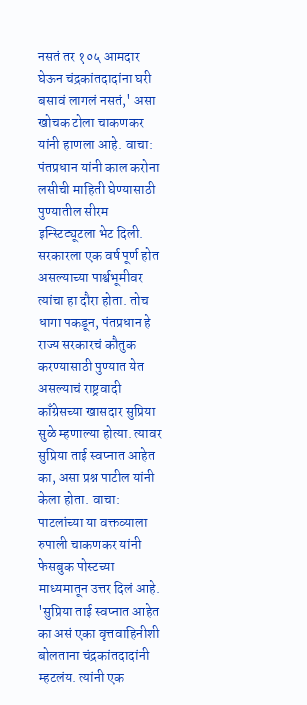नसतं तर १०५ आमदार घेऊन चंद्रकांतदादांना घरी बसावं लागलं नसतं,' असा खोचक टोला चाकणकर यांनी हाणला आहे. वाचा: पंतप्रधान यांनी काल करोना लसीची माहिती घेण्यासाठी पुण्यातील सीरम इन्स्टिट्यूटला भेट दिली. सरकारला एक वर्ष पूर्ण होत असल्याच्या पार्श्वभूमीवर त्यांचा हा दौरा होता. तोच धागा पकडून, पंतप्रधान हे राज्य सरकारचं कौतुक करण्यासाठी पुण्यात येत असल्याचं राष्ट्रवादी काँग्रेसच्या खासदार सुप्रिया सुळे म्हणाल्या होत्या. त्यावर सुप्रिया ताई स्वप्नात आहेत का, असा प्रश्न पाटील यांनी केला होता. वाचा: पाटलांच्या या वक्तव्याला रुपाली चाकणकर यांनी फेसबुक पोस्टच्या माध्यमातून उत्तर दिलं आहे. 'सुप्रिया ताई स्वप्नात आहेत का असं एका वृत्तवाहिनीशी बोलताना चंद्रकांतदादांनी म्हटलंय. त्यांनी एक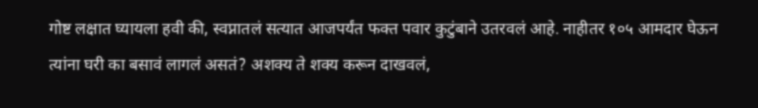गोष्ट लक्षात घ्यायला हवी की, स्वप्नातलं सत्यात आजपर्यंत फक्त पवार कुटुंबाने उतरवलं आहे. नाहीतर १०५ आमदार घेऊन त्यांना घरी का बसावं लागलं असतं? अशक्य ते शक्य करून दाखवलं,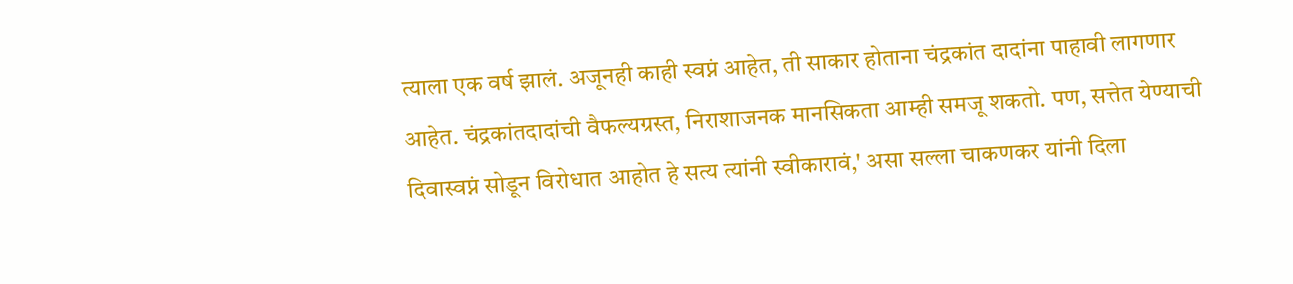त्याला एक वर्ष झालं. अजूनही काही स्वप्नं आहेत, ती साकार होताना चंद्रकांत दादांना पाहावी लागणार आहेत. चंद्रकांतदादांची वैफल्यग्रस्त, निराशाजनक मानसिकता आम्ही समजू शकतो. पण, सत्तेत येण्याची दिवास्वप्नं सोडून विरोधात आहोत हे सत्य त्यांनी स्वीकारावं,' असा सल्ला चाकणकर यांनी दिला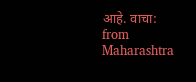आहे. वाचा:
from Maharashtra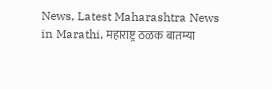News, Latest Maharashtra News in Marathi, महाराष्ट्र ठळक बातम्या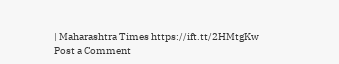| Maharashtra Times https://ift.tt/2HMtgKw
Post a Comment